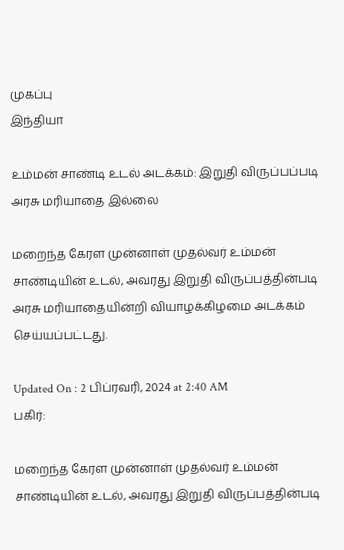முகப்பு
இந்தியா

உம்மன் சாண்டி உடல் அடக்கம்: இறுதி விருப்பப்படி அரசு மரியாதை இல்லை

மறைந்த கேரள முன்னாள் முதல்வர் உம்மன் சாண்டியின் உடல், அவரது இறுதி விருப்பத்தின்படி அரசு மரியாதையின்றி வியாழக்கிழமை அடக்கம் செய்யப்பட்டது.

Updated On : 2 பிப்ரவரி, 2024 at 2:40 AM
பகிர்:

மறைந்த கேரள முன்னாள் முதல்வர் உம்மன் சாண்டியின் உடல், அவரது இறுதி விருப்பத்தின்படி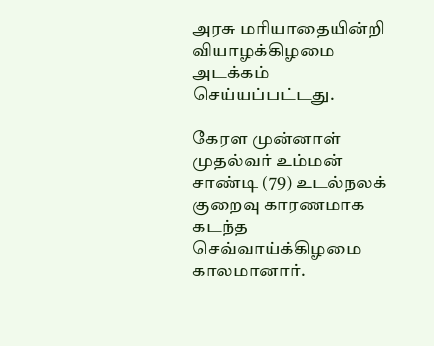அரசு மரியாதையின்றி வியாழக்கிழமை அடக்கம் செய்யப்பட்டது.

கேரள முன்னாள் முதல்வர் உம்மன் சாண்டி (79) உடல்நலக் குறைவு காரணமாக கடந்த செவ்வாய்க்கிழமை காலமானார்.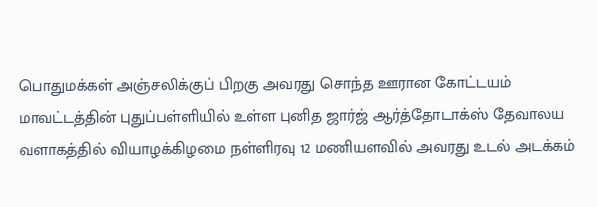பொதுமக்கள் அஞ்சலிக்குப் பிறகு அவரது சொந்த ஊரான கோட்டயம் மாவட்டத்தின் புதுப்பள்ளியில் உள்ள புனித ஜார்ஜ் ஆர்த்தோடாக்ஸ் தேவாலய வளாகத்தில் வியாழக்கிழமை நள்ளிரவு 12 மணியளவில் அவரது உடல் அடக்கம்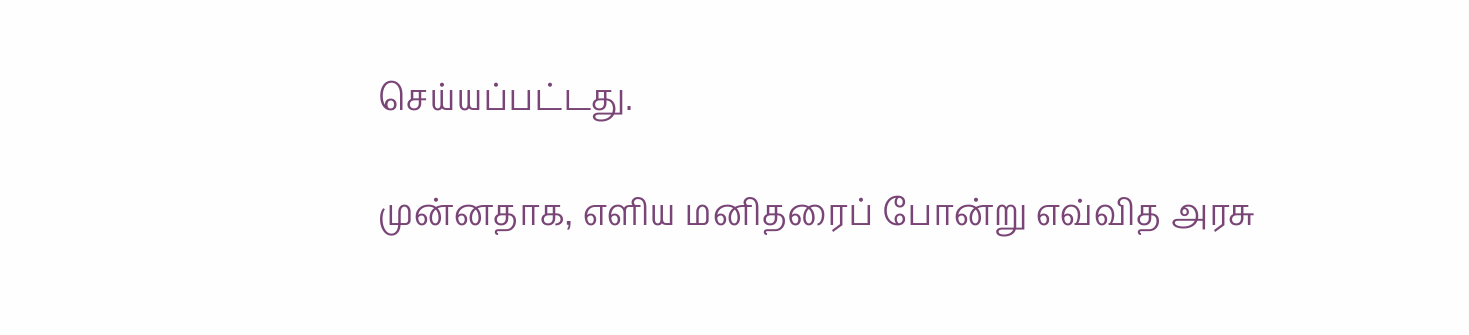செய்யப்பட்டது.

முன்னதாக, எளிய மனிதரைப் போன்று எவ்வித அரசு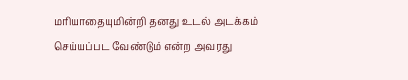மரியாதையுமின்றி தனது உடல் அடக்கம் செய்யப்பட வேண்டும் என்ற அவரது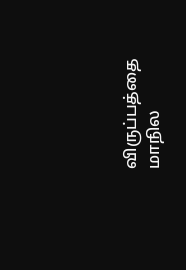விருப்பத்தை மாநில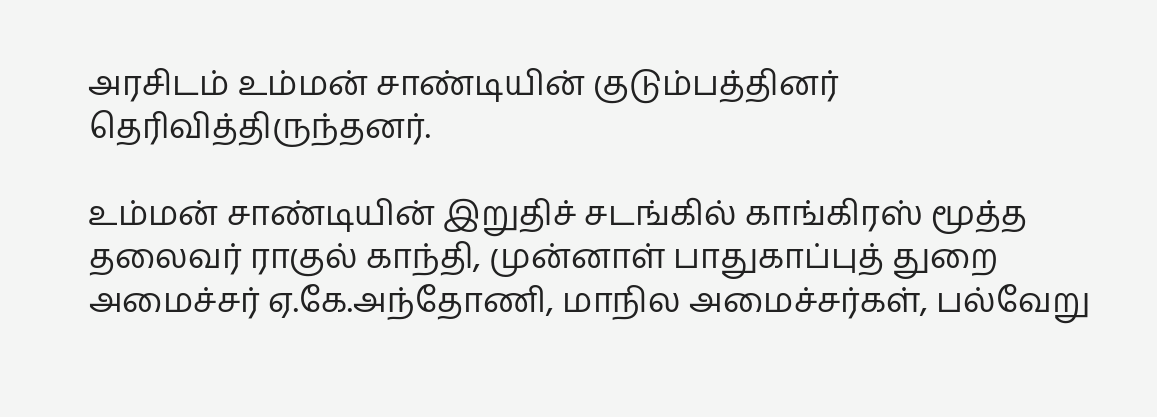அரசிடம் உம்மன் சாண்டியின் குடும்பத்தினர் தெரிவித்திருந்தனர்.

உம்மன் சாண்டியின் இறுதிச் சடங்கில் காங்கிரஸ் மூத்த தலைவர் ராகுல் காந்தி, முன்னாள் பாதுகாப்புத் துறை அமைச்சர் ஏ.கே.அந்தோணி, மாநில அமைச்சர்கள், பல்வேறு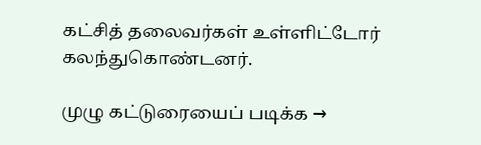கட்சித் தலைவர்கள் உள்ளிட்டோர் கலந்துகொண்டனர்.

முழு கட்டுரையைப் படிக்க →